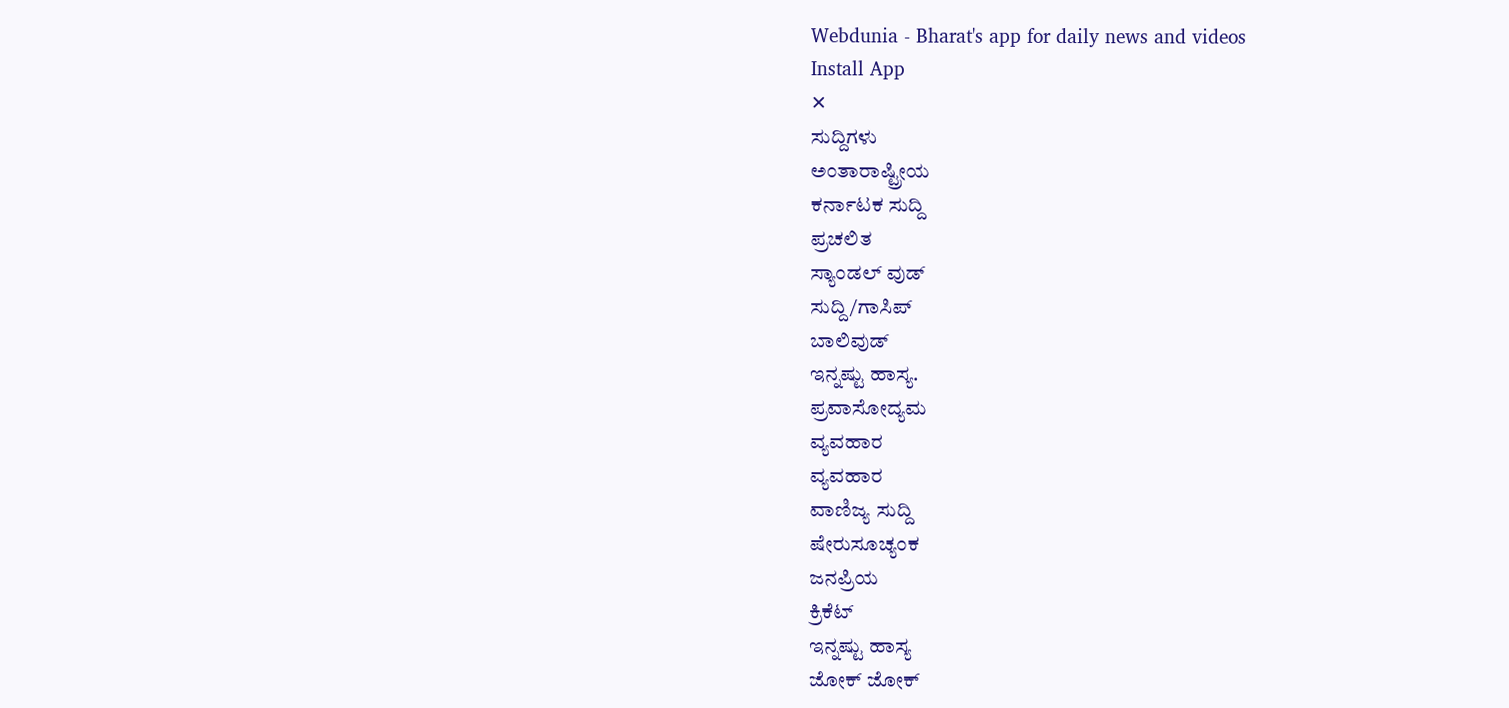Webdunia - Bharat's app for daily news and videos
Install App
✕
ಸುದ್ದಿಗಳು
ಅಂತಾರಾಷ್ಟ್ರೀಯ
ಕರ್ನಾಟಕ ಸುದ್ದಿ
ಪ್ರಚಲಿತ
ಸ್ಯಾಂಡಲ್ ವುಡ್
ಸುದ್ದಿ/ಗಾಸಿಪ್
ಬಾಲಿವುಡ್
ಇನ್ನಷ್ಟು ಹಾಸ್ಯ.
ಪ್ರವಾಸೋದ್ಯಮ
ವ್ಯವಹಾರ
ವ್ಯವಹಾರ
ವಾಣಿಜ್ಯ ಸುದ್ದಿ
ಷೇರುಸೂಚ್ಯಂಕ
ಜನಪ್ರಿಯ
ಕ್ರಿಕೆಟ್
ಇನ್ನಷ್ಟು ಹಾಸ್ಯ
ಜೋಕ್ ಜೋಕ್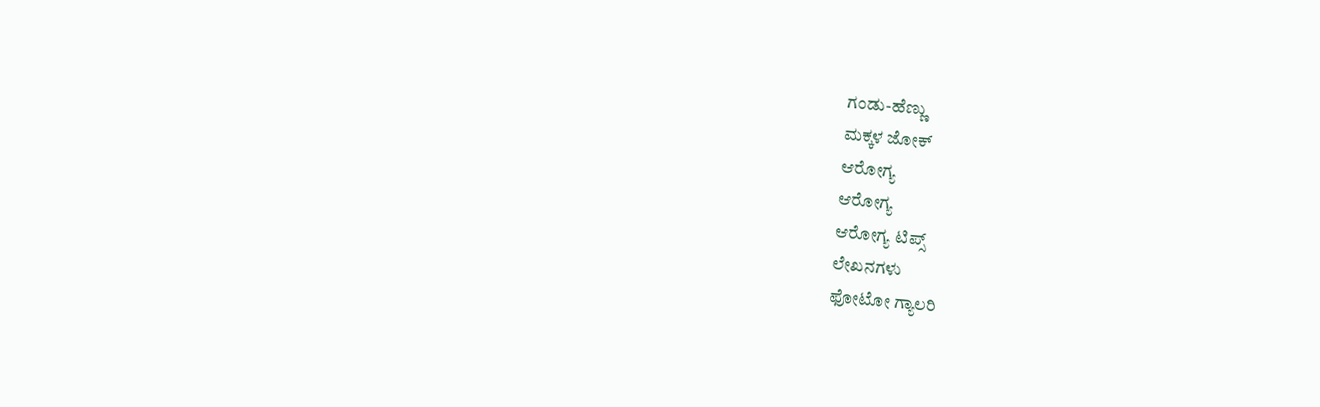ಗಂಡು-ಹೆಣ್ಣು
ಮಕ್ಕಳ ಜೋಕ್
ಆರೋಗ್ಯ
ಆರೋಗ್ಯ
ಆರೋಗ್ಯ ಟಿಪ್ಸ್
ಲೇಖನಗಳು
ಫೋಟೋ ಗ್ಯಾಲರಿ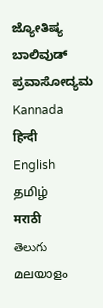ಜ್ಯೋತಿಷ್ಯ
ಬಾಲಿವುಡ್
ಪ್ರವಾಸೋದ್ಯಮ
Kannada
हिन्दी
English
தமிழ்
मराठी
తెలుగు
മലയാളം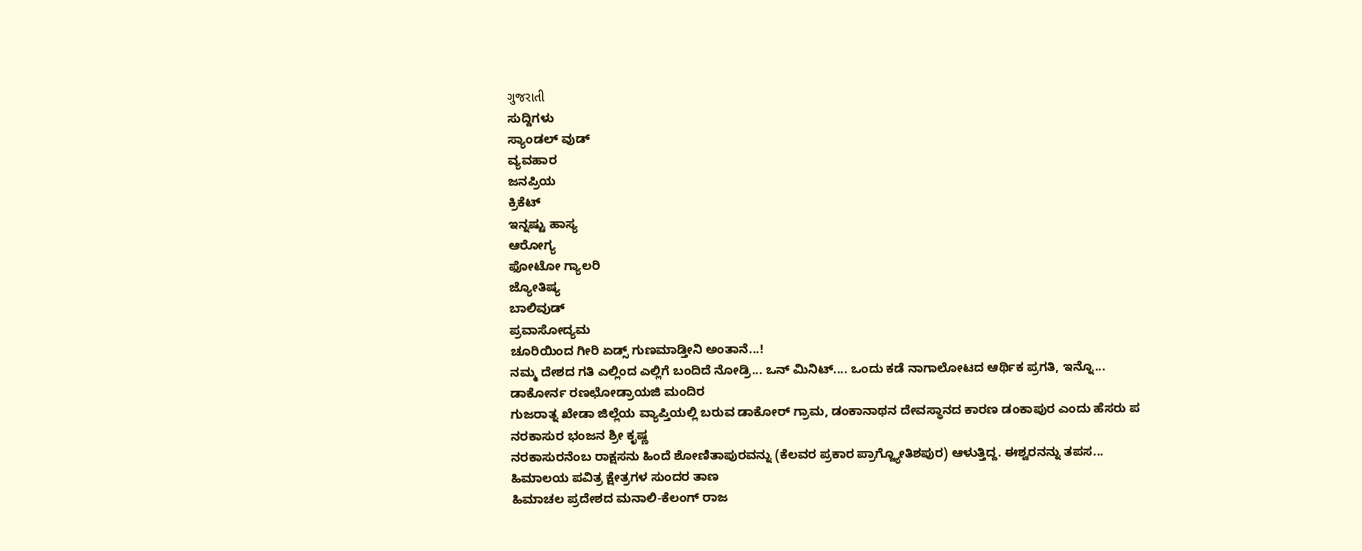ગુજરાતી
ಸುದ್ದಿಗಳು
ಸ್ಯಾಂಡಲ್ ವುಡ್
ವ್ಯವಹಾರ
ಜನಪ್ರಿಯ
ಕ್ರಿಕೆಟ್
ಇನ್ನಷ್ಟು ಹಾಸ್ಯ
ಆರೋಗ್ಯ
ಫೋಟೋ ಗ್ಯಾಲರಿ
ಜ್ಯೋತಿಷ್ಯ
ಬಾಲಿವುಡ್
ಪ್ರವಾಸೋದ್ಯಮ
ಚೂರಿಯಿಂದ ಗೀರಿ ಏಡ್ಸ್ ಗುಣಮಾಡ್ತೀನಿ ಅಂತಾನೆ...!
ನಮ್ಮ ದೇಶದ ಗತಿ ಎಲ್ಲಿಂದ ಎಲ್ಲಿಗೆ ಬಂದಿದೆ ನೋಡ್ರಿ... ಒನ್ ಮಿನಿಟ್.... ಒಂದು ಕಡೆ ನಾಗಾಲೋಟದ ಆರ್ಥಿಕ ಪ್ರಗತಿ, ಇನ್ನೊ...
ಡಾಕೋರ್ನ ರಣಛೋಡ್ರಾಯಜಿ ಮಂದಿರ
ಗುಜರಾತ್ನ ಖೇಡಾ ಜಿಲ್ಲೆಯ ವ್ಯಾಪ್ತಿಯಲ್ಲಿ ಬರುವ ಡಾಕೋರ್ ಗ್ರಾಮ, ಡಂಕಾನಾಥನ ದೇವಸ್ಥಾನದ ಕಾರಣ ಡಂಕಾಪುರ ಎಂದು ಹೆಸರು ಪ
ನರಕಾಸುರ ಭಂಜನ ಶ್ರೀ ಕೃಷ್ಣ
ನರಕಾಸುರನೆಂಬ ರಾಕ್ಷಸನು ಹಿಂದೆ ಶೋಣಿತಾಪುರವನ್ನು (ಕೆಲವರ ಪ್ರಕಾರ ಪ್ರಾಗ್ಜ್ಯೋತಿಶಪುರ) ಆಳುತ್ತಿದ್ದ. ಈಶ್ವರನನ್ನು ತಪಸ...
ಹಿಮಾಲಯ ಪವಿತ್ರ ಕ್ಷೇತ್ರಗಳ ಸುಂದರ ತಾಣ
ಹಿಮಾಚಲ ಪ್ರದೇಶದ ಮನಾಲಿ-ಕೆಲಂಗ್ ರಾಜ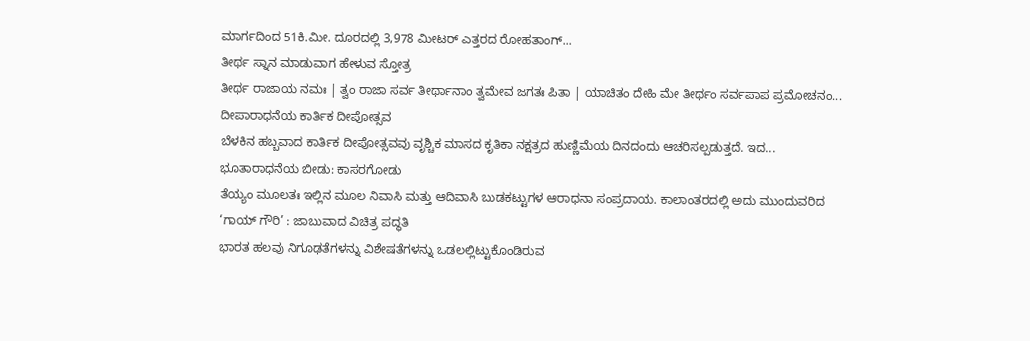ಮಾರ್ಗದಿಂದ 51ಕಿ.ಮೀ. ದೂರದಲ್ಲಿ 3,978 ಮೀಟರ್ ಎತ್ತರದ ರೋಹತಾಂಗ್...
ತೀರ್ಥ ಸ್ನಾನ ಮಾಡುವಾಗ ಹೇಳುವ ಸ್ತೋತ್ರ
ತೀರ್ಥ ರಾಜಾಯ ನಮಃ | ತ್ವಂ ರಾಜಾ ಸರ್ವ ತೀರ್ಥಾನಾಂ ತ್ವಮೇವ ಜಗತಃ ಪಿತಾ | ಯಾಚಿತಂ ದೇಹಿ ಮೇ ತೀರ್ಥಂ ಸರ್ವಪಾಪ ಪ್ರಮೋಚನಂ...
ದೀಪಾರಾಧನೆಯ ಕಾರ್ತಿಕ ದೀಪೋತ್ಸವ
ಬೆಳಕಿನ ಹಬ್ಬವಾದ ಕಾರ್ತಿಕ ದೀಪೋತ್ಸವವು ವೃಶ್ಚಿಕ ಮಾಸದ ಕೃತಿಕಾ ನಕ್ಷತ್ರದ ಹುಣ್ಣಿಮೆಯ ದಿನದಂದು ಆಚರಿಸಲ್ಪಡುತ್ತದೆ. ಇದ...
ಭೂತಾರಾಧನೆಯ ಬೀಡು: ಕಾಸರಗೋಡು
ತೆಯ್ಯಂ ಮೂಲತಃ ಇಲ್ಲಿನ ಮೂಲ ನಿವಾಸಿ ಮತ್ತು ಆದಿವಾಸಿ ಬುಡಕಟ್ಟುಗಳ ಆರಾಧನಾ ಸಂಪ್ರದಾಯ. ಕಾಲಾಂತರದಲ್ಲಿ ಅದು ಮುಂದುವರಿದ
‘ಗಾಯ್ ಗೌರಿ’ : ಜಾಬುವಾದ ವಿಚಿತ್ರ ಪದ್ಧತಿ
ಭಾರತ ಹಲವು ನಿಗೂಢತೆಗಳನ್ನು ವಿಶೇಷತೆಗಳನ್ನು ಒಡಲಲ್ಲಿಟ್ಟುಕೊಂಡಿರುವ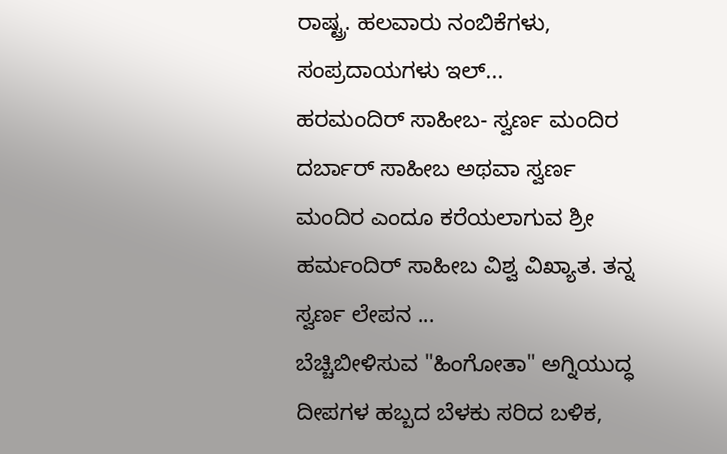ರಾಷ್ಟ್ರ. ಹಲವಾರು ನಂಬಿಕೆಗಳು, ಸಂಪ್ರದಾಯಗಳು ಇಲ್...
ಹರಮಂದಿರ್ ಸಾಹೀಬ- ಸ್ವರ್ಣ ಮಂದಿರ
ದರ್ಬಾರ್ ಸಾಹೀಬ ಅಥವಾ ಸ್ವರ್ಣ ಮಂದಿರ ಎಂದೂ ಕರೆಯಲಾಗುವ ಶ್ರೀ ಹರ್ಮಂದಿರ್ ಸಾಹೀಬ ವಿಶ್ವ ವಿಖ್ಯಾತ. ತನ್ನ ಸ್ವರ್ಣ ಲೇಪನ ...
ಬೆಚ್ಚಿಬೀಳಿಸುವ "ಹಿಂಗೋತಾ" ಅಗ್ನಿಯುದ್ಧ
ದೀಪಗಳ ಹಬ್ಬದ ಬೆಳಕು ಸರಿದ ಬಳಿಕ,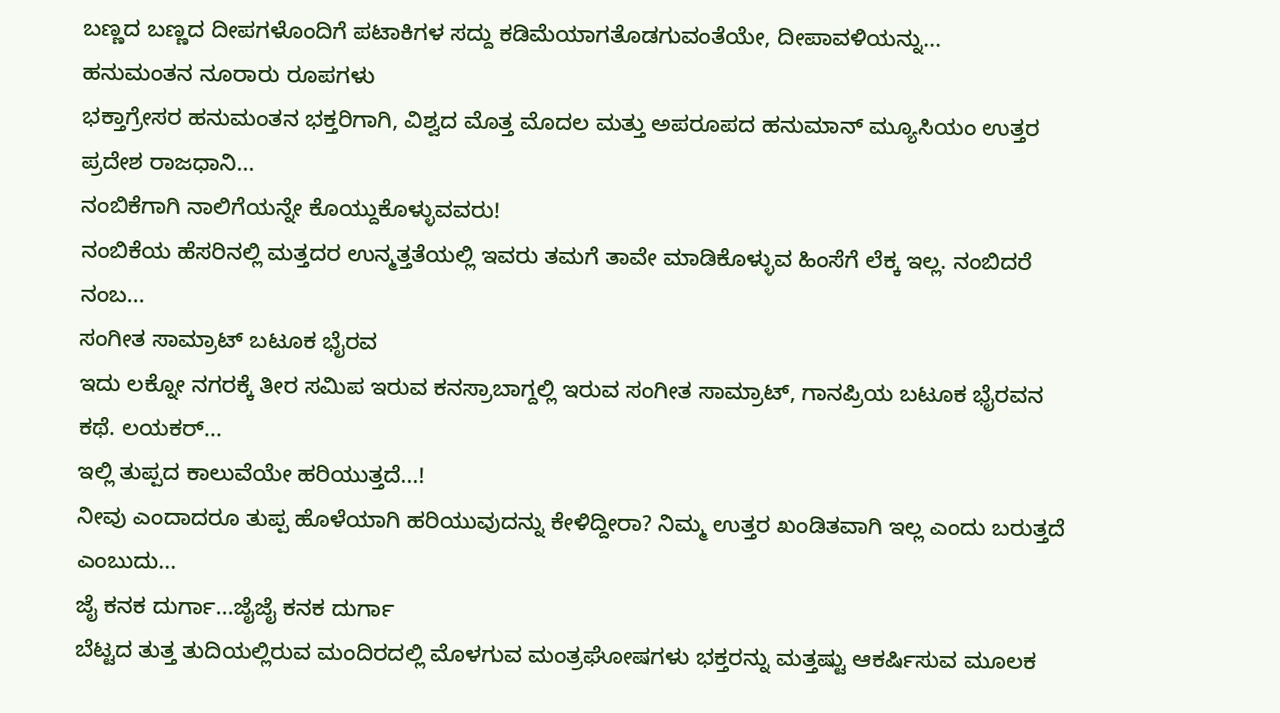ಬಣ್ಣದ ಬಣ್ಣದ ದೀಪಗಳೊಂದಿಗೆ ಪಟಾಕಿಗಳ ಸದ್ದು ಕಡಿಮೆಯಾಗತೊಡಗುವಂತೆಯೇ, ದೀಪಾವಳಿಯನ್ನು...
ಹನುಮಂತನ ನೂರಾರು ರೂಪಗಳು
ಭಕ್ತಾಗ್ರೇಸರ ಹನುಮಂತನ ಭಕ್ತರಿಗಾಗಿ, ವಿಶ್ವದ ಮೊತ್ತ ಮೊದಲ ಮತ್ತು ಅಪರೂಪದ ಹನುಮಾನ್ ಮ್ಯೂಸಿಯಂ ಉತ್ತರ ಪ್ರದೇಶ ರಾಜಧಾನಿ...
ನಂಬಿಕೆಗಾಗಿ ನಾಲಿಗೆಯನ್ನೇ ಕೊಯ್ದುಕೊಳ್ಳುವವರು!
ನಂಬಿಕೆಯ ಹೆಸರಿನಲ್ಲಿ ಮತ್ತದರ ಉನ್ಮತ್ತತೆಯಲ್ಲಿ ಇವರು ತಮಗೆ ತಾವೇ ಮಾಡಿಕೊಳ್ಳುವ ಹಿಂಸೆಗೆ ಲೆಕ್ಕ ಇಲ್ಲ. ನಂಬಿದರೆ ನಂಬ...
ಸಂಗೀತ ಸಾಮ್ರಾಟ್ ಬಟೂಕ ಭೈರವ
ಇದು ಲಕ್ನೋ ನಗರಕ್ಕೆ ತೀರ ಸಮಿಪ ಇರುವ ಕನಸ್ರಾಬಾಗ್ದಲ್ಲಿ ಇರುವ ಸಂಗೀತ ಸಾಮ್ರಾಟ್, ಗಾನಪ್ರಿಯ ಬಟೂಕ ಭೈರವನ ಕಥೆ. ಲಯಕರ್...
ಇಲ್ಲಿ ತುಪ್ಪದ ಕಾಲುವೆಯೇ ಹರಿಯುತ್ತದೆ...!
ನೀವು ಎಂದಾದರೂ ತುಪ್ಪ ಹೊಳೆಯಾಗಿ ಹರಿಯುವುದನ್ನು ಕೇಳಿದ್ದೀರಾ? ನಿಮ್ಮ ಉತ್ತರ ಖಂಡಿತವಾಗಿ ಇಲ್ಲ ಎಂದು ಬರುತ್ತದೆ ಎಂಬುದು...
ಜೈ ಕನಕ ದುರ್ಗಾ...ಜೈಜೈ ಕನಕ ದುರ್ಗಾ
ಬೆಟ್ಟದ ತುತ್ತ ತುದಿಯಲ್ಲಿರುವ ಮಂದಿರದಲ್ಲಿ ಮೊಳಗುವ ಮಂತ್ರಘೋಷಗಳು ಭಕ್ತರನ್ನು ಮತ್ತಷ್ಟು ಆಕರ್ಷಿಸುವ ಮೂಲಕ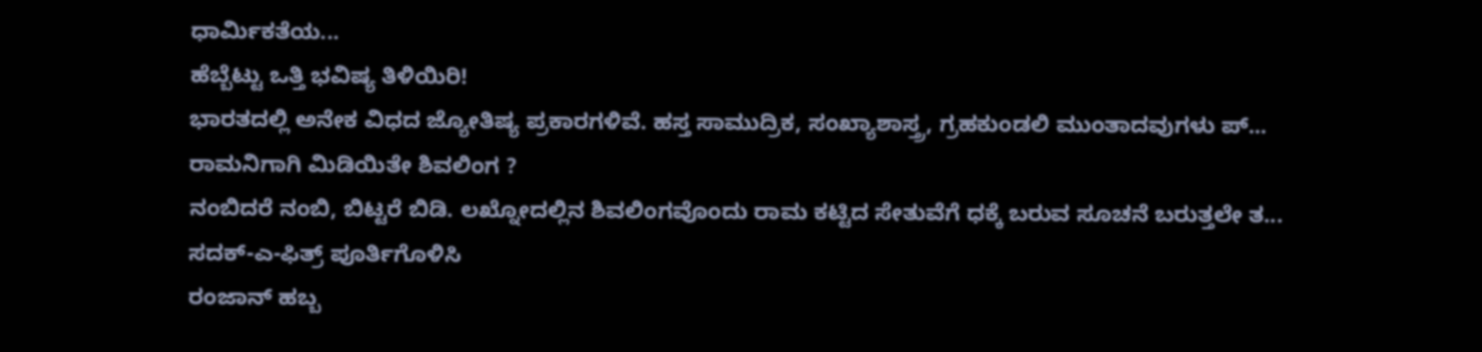ಧಾರ್ಮಿಕತೆಯ...
ಹೆಬ್ಬೆಟ್ಟು ಒತ್ತಿ ಭವಿಷ್ಯ ತಿಳಿಯಿರಿ!
ಭಾರತದಲ್ಲಿ ಅನೇಕ ವಿಧದ ಜ್ಯೋತಿಷ್ಯ ಪ್ರಕಾರಗಳಿವೆ. ಹಸ್ತ ಸಾಮುದ್ರಿಕ, ಸಂಖ್ಯಾಶಾಸ್ತ್ರ, ಗ್ರಹಕುಂಡಲಿ ಮುಂತಾದವುಗಳು ಪ್...
ರಾಮನಿಗಾಗಿ ಮಿಡಿಯಿತೇ ಶಿವಲಿಂಗ ?
ನಂಬಿದರೆ ನಂಬಿ, ಬಿಟ್ಟರೆ ಬಿಡಿ. ಲಖ್ನೋದಲ್ಲಿನ ಶಿವಲಿಂಗವೊಂದು ರಾಮ ಕಟ್ಟಿದ ಸೇತುವೆಗೆ ಧಕ್ಕೆ ಬರುವ ಸೂಚನೆ ಬರುತ್ತಲೇ ತ...
ಸದಕ್-ಎ-ಫಿತ್ರ್ ಪೂರ್ತಿಗೊಳಿಸಿ
ರಂಜಾನ್ ಹಬ್ಬ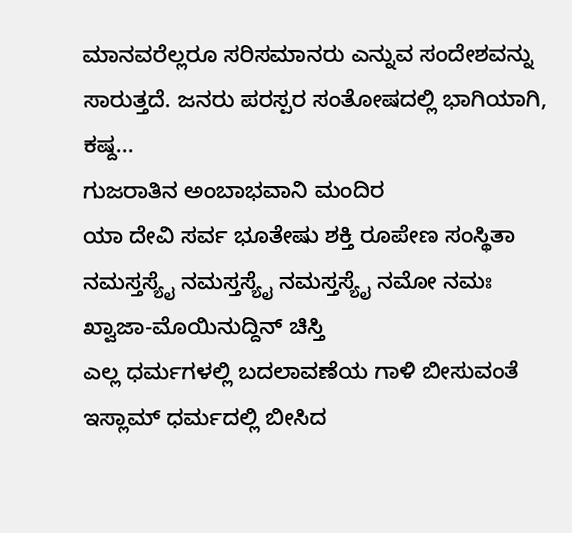ಮಾನವರೆಲ್ಲರೂ ಸರಿಸಮಾನರು ಎನ್ನುವ ಸಂದೇಶವನ್ನು ಸಾರುತ್ತದೆ. ಜನರು ಪರಸ್ಪರ ಸಂತೋಷದಲ್ಲಿ ಭಾಗಿಯಾಗಿ, ಕಷ್ದ...
ಗುಜರಾತಿನ ಅಂಬಾಭವಾನಿ ಮಂದಿರ
ಯಾ ದೇವಿ ಸರ್ವ ಭೂತೇಷು ಶಕ್ತಿ ರೂಪೇಣ ಸಂಸ್ಥಿತಾ ನಮಸ್ತಸ್ಯೈ ನಮಸ್ತಸ್ಯೈ ನಮಸ್ತಸ್ಯೈ ನಮೋ ನಮಃ
ಖ್ವಾಜಾ-ಮೊಯಿನುದ್ದಿನ್ ಚಿಸ್ತಿ
ಎಲ್ಲ ಧರ್ಮಗಳಲ್ಲಿ ಬದಲಾವಣೆಯ ಗಾಳಿ ಬೀಸುವಂತೆ ಇಸ್ಲಾಮ್ ಧರ್ಮದಲ್ಲಿ ಬೀಸಿದ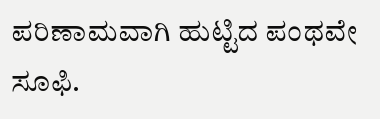ಪರಿಣಾಮವಾಗಿ ಹುಟ್ಟಿದ ಪಂಥವೇ ಸೂಫಿ.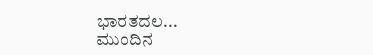ಭಾರತದಲ...
ಮುಂದಿನ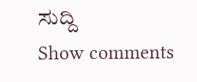ಸುದ್ದಿ
Show comments